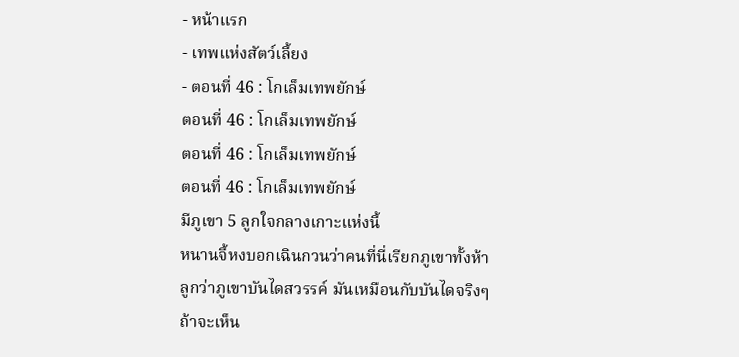- หน้าแรก
- เทพแห่งสัตว์เลี้ยง
- ตอนที่ 46 : โกเล็มเทพยักษ์
ตอนที่ 46 : โกเล็มเทพยักษ์
ตอนที่ 46 : โกเล็มเทพยักษ์
ตอนที่ 46 : โกเล็มเทพยักษ์
มีภูเขา 5 ลูกใจกลางเกาะแห่งนี้
หนานจี้หงบอกเฉินกวนว่าคนที่นี่เรียกภูเขาทั้งห้าลูกว่าภูเขาบันไดสวรรค์ มันเหมือนกับบันไดจริงๆ ถ้าจะเห็น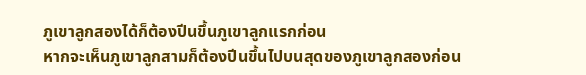ภูเขาลูกสองได้ก็ต้องปีนขึ้นภูเขาลูกแรกก่อน
หากจะเห็นภูเขาลูกสามก็ต้องปีนขึ้นไปบนสุดของภูเขาลูกสองก่อน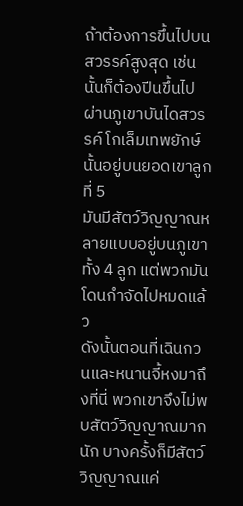ถ้าต้องการขึ้นไปบนสวรรค์สูงสุด เช่นนั้นก็ต้องปีนขึ้นไปผ่านภูเขาบันไดสวรรค์ โกเล็มเทพยักษ์นั้นอยู่บนยอดเขาลูกที่ 5
มันมีสัตว์วิญญาณหลายแบบอยู่บนภูเขาทั้ง 4 ลูก แต่พวกมันโดนกำจัดไปหมดแล้ว
ดังนั้นตอนที่เฉินกวนและหนานจี้หงมาถึงที่นี่ พวกเขาจึงไม่พบสัตว์วิญญาณมากนัก บางครั้งก็มีสัตว์วิญญาณแค่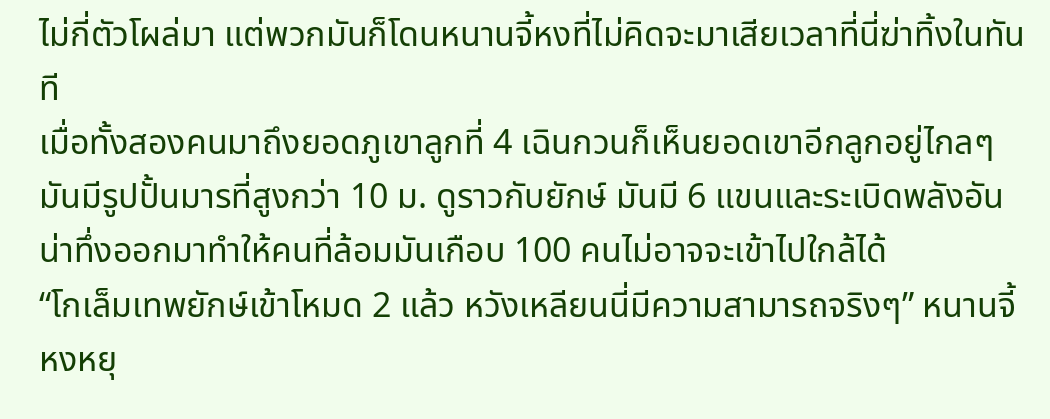ไม่กี่ตัวโผล่มา แต่พวกมันก็โดนหนานจี้หงที่ไม่คิดจะมาเสียเวลาที่นี่ฆ่าทิ้งในทันที
เมื่อทั้งสองคนมาถึงยอดภูเขาลูกที่ 4 เฉินกวนก็เห็นยอดเขาอีกลูกอยู่ไกลๆ มันมีรูปปั้นมารที่สูงกว่า 10 ม. ดูราวกับยักษ์ มันมี 6 แขนและระเบิดพลังอันน่าทึ่งออกมาทำให้คนที่ล้อมมันเกือบ 100 คนไม่อาจจะเข้าไปใกล้ได้
“โกเล็มเทพยักษ์เข้าโหมด 2 แล้ว หวังเหลียนนี่มีความสามารถจริงๆ” หนานจี้หงหยุ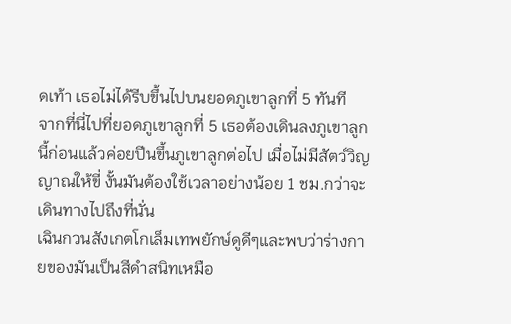ดเท้า เธอไม่ได้รีบขึ้นไปบนยอดภูเขาลูกที่ 5 ทันที
จากที่นี่ไปที่ยอดภูเขาลูกที่ 5 เธอต้องเดินลงภูเขาลูกนี้ก่อนแล้วค่อยปีนขึ้นภูเขาลูกต่อไป เมื่อไม่มีสัตว์วิญญาณให้ขี่ งั้นมันต้องใช้เวลาอย่างน้อย 1 ชม.กว่าจะเดินทางไปถึงที่นั่น
เฉินกวนสังเกตโกเล็มเทพยักษ์ดูดีๆและพบว่าร่างกายของมันเป็นสีดำสนิทเหมือ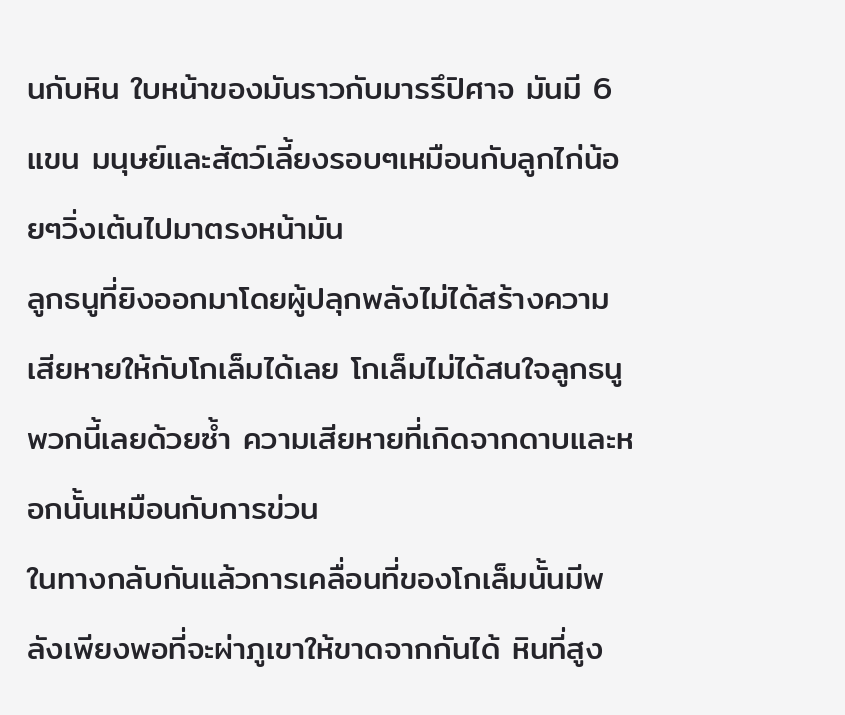นกับหิน ใบหน้าของมันราวกับมารรึปิศาจ มันมี 6 แขน มนุษย์และสัตว์เลี้ยงรอบๆเหมือนกับลูกไก่น้อยๆวิ่งเต้นไปมาตรงหน้ามัน
ลูกธนูที่ยิงออกมาโดยผู้ปลุกพลังไม่ได้สร้างความเสียหายให้กับโกเล็มได้เลย โกเล็มไม่ได้สนใจลูกธนูพวกนี้เลยด้วยซ้ำ ความเสียหายที่เกิดจากดาบและหอกนั้นเหมือนกับการข่วน
ในทางกลับกันแล้วการเคลื่อนที่ของโกเล็มนั้นมีพลังเพียงพอที่จะผ่าภูเขาให้ขาดจากกันได้ หินที่สูง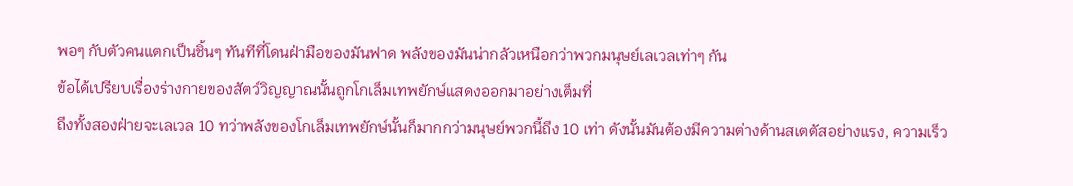พอๆ กับตัวคนแตกเป็นชิ้นๆ ทันทีที่โดนฝ่ามือของมันฟาด พลังของมันน่ากลัวเหนือกว่าพวกมนุษย์เลเวลเท่าๆ กัน
ข้อได้เปรียบเรื่องร่างกายของสัตว์วิญญาณนั้นถูกโกเล็มเทพยักษ์แสดงออกมาอย่างเต็มที่
ถึงทั้งสองฝ่ายจะเลเวล 10 ทว่าพลังของโกเล็มเทพยักษ์นั้นก็มากกว่ามนุษย์พวกนี้ถึง 10 เท่า ดังนั้นมันต้องมีความต่างด้านสเตตัสอย่างแรง, ความเร็ว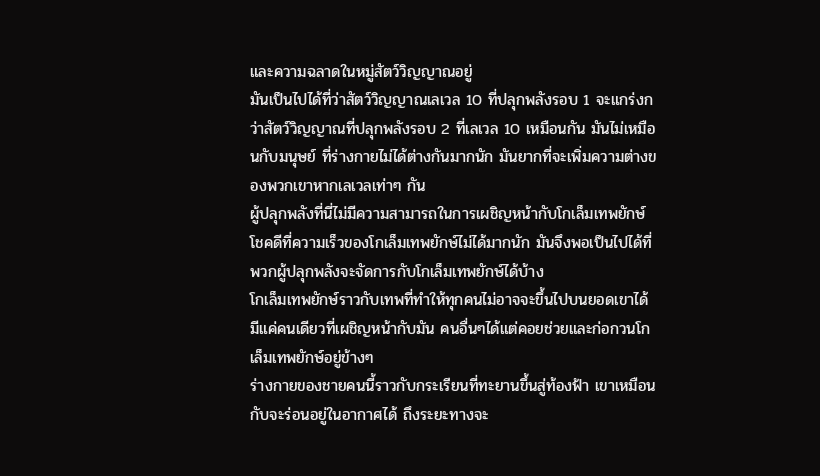และความฉลาดในหมู่สัตว์วิญญาณอยู่
มันเป็นไปได้ที่ว่าสัตว์วิญญาณเลเวล 10 ที่ปลุกพลังรอบ 1 จะแกร่งกว่าสัตว์วิญญาณที่ปลุกพลังรอบ 2 ที่เลเวล 10 เหมือนกัน มันไม่เหมือนกับมนุษย์ ที่ร่างกายไม่ได้ต่างกันมากนัก มันยากที่จะเพิ่มความต่างของพวกเขาหากเลเวลเท่าๆ กัน
ผู้ปลุกพลังที่นี่ไม่มีความสามารถในการเผชิญหน้ากับโกเล็มเทพยักษ์ โชคดีที่ความเร็วของโกเล็มเทพยักษ์ไม่ได้มากนัก มันจึงพอเป็นไปได้ที่พวกผู้ปลุกพลังจะจัดการกับโกเล็มเทพยักษ์ได้บ้าง
โกเล็มเทพยักษ์ราวกับเทพที่ทำให้ทุกคนไม่อาจจะขึ้นไปบนยอดเขาได้ มีแค่คนเดียวที่เผชิญหน้ากับมัน คนอื่นๆได้แต่คอยช่วยและก่อกวนโกเล็มเทพยักษ์อยู่ข้างๆ
ร่างกายของชายคนนี้ราวกับกระเรียนที่ทะยานขึ้นสู่ท้องฟ้า เขาเหมือนกับจะร่อนอยู่ในอากาศได้ ถึงระยะทางจะ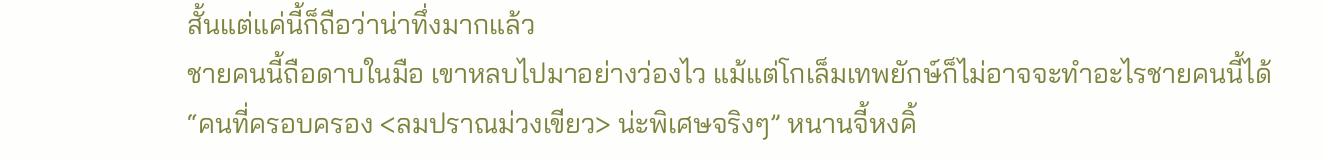สั้นแต่แค่นี้ก็ถือว่าน่าทึ่งมากแล้ว
ชายคนนี้ถือดาบในมือ เขาหลบไปมาอย่างว่องไว แม้แต่โกเล็มเทพยักษ์ก็ไม่อาจจะทำอะไรชายคนนี้ได้
“คนที่ครอบครอง <ลมปราณม่วงเขียว> น่ะพิเศษจริงๆ” หนานจี้หงคิ้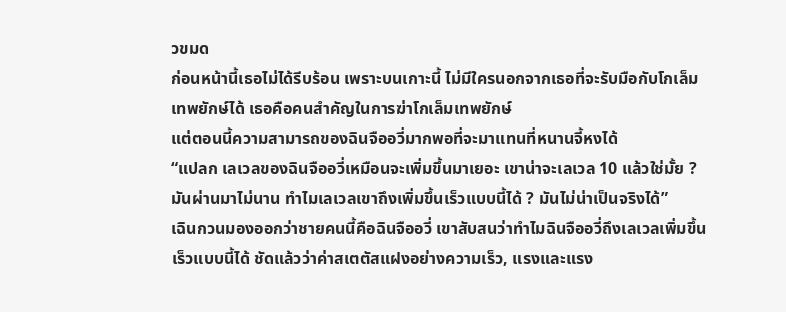วขมด
ก่อนหน้านี้เธอไม่ได้รีบร้อน เพราะบนเกาะนี้ ไม่มีใครนอกจากเธอที่จะรับมือกับโกเล็มเทพยักษ์ได้ เธอคือคนสำคัญในการฆ่าโกเล็มเทพยักษ์
แต่ตอนนี้ความสามารถของฉินจืออวี่มากพอที่จะมาแทนที่หนานจี้หงได้
“แปลก เลเวลของฉินจืออวี่เหมือนจะเพิ่มขึ้นมาเยอะ เขาน่าจะเลเวล 10 แล้วใช่มั้ย ? มันผ่านมาไม่นาน ทำไมเลเวลเขาถึงเพิ่มขึ้นเร็วแบบนี้ได้ ? มันไม่น่าเป็นจริงได้”
เฉินกวนมองออกว่าชายคนนี้คือฉินจืออวี่ เขาสับสนว่าทำไมฉินจืออวี่ถึงเลเวลเพิ่มขึ้นเร็วแบบนี้ได้ ชัดแล้วว่าค่าสเตตัสแฝงอย่างความเร็ว, แรงและแรง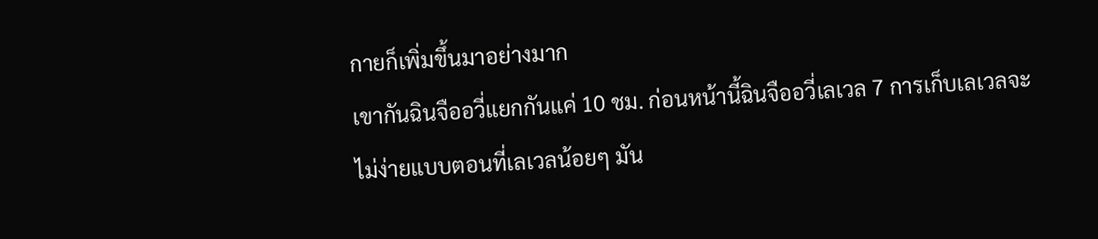กายก็เพิ่มขึ้นมาอย่างมาก
เขากันฉินจืออวี่แยกกันแค่ 10 ชม. ก่อนหน้านี้ฉินจืออวี่เลเวล 7 การเก็บเลเวลจะไม่ง่ายแบบตอนที่เลเวลน้อยๆ มัน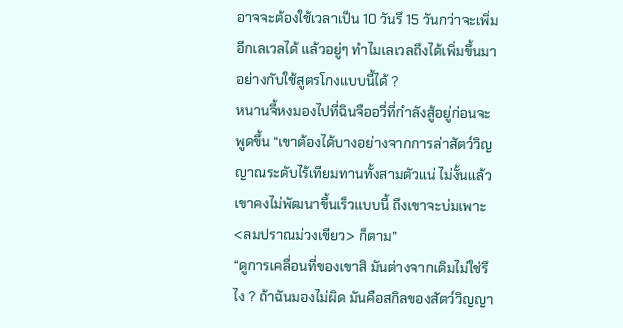อาจจะต้องใช้เวลาเป็น 10 วันรึ 15 วันกว่าจะเพิ่มอีกเลเวลได้ แล้วอยู่ๆ ทำไมเลเวลถึงได้เพิ่มขึ้นมาอย่างกับใช้สูตรโกงแบบนี้ได้ ?
หนานจี้หงมองไปที่ฉินจืออวี่ที่กำลังสู้อยู่ก่อนจะพูดขึ้น “เขาต้องได้บางอย่างจากการล่าสัตว์วิญญาณระดับไร้เทียมทานทั้งสามตัวแน่ ไม่งั้นแล้วเขาคงไม่พัฒนาขึ้นเร็วแบบนี้ ถึงเขาจะบ่มเพาะ <ลมปราณม่วงเขียว> ก็ตาม”
“ดูการเคลื่อนที่ของเขาสิ มันต่างจากเดิมไม่ใช่รึไง ? ถ้าฉันมองไม่ผิด มันคือสกิลของสัตว์วิญญา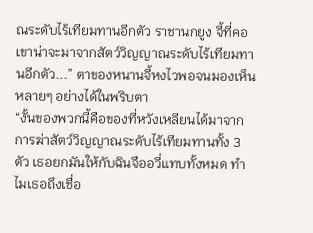ณระดับไร้เทียมทานอีกตัว ราชานกยูง จี้ที่คอเขาน่าจะมาจากสัตว์วิญญาณระดับไร้เทียมทานอีกตัว...” ตาของหนานจี้หงไวพอจนมองเห็นหลายๆ อย่างได้ในพริบตา
“งั้นของพวกนี้คือของที่หวังเหลียนได้มาจากการฆ่าสัตว์วิญญาณระดับไร้เทียมทานทั้ง 3 ตัว เธอยกมันให้กับฉินจืออวี่แทบทั้งหมด ทำไมเธอถึงเชื่อ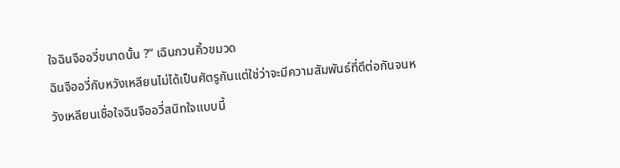ใจฉินจืออวี่ขนาดนั้น ?” เฉินกวนคิ้วขมวด
ฉินจืออวี่กับหวังเหลียนไม่ได้เป็นศัตรูกันแต่ใช่ว่าจะมีความสัมพันธ์ที่ดีต่อกันจนหวังเหลียนเชื่อใจฉินจืออวี่สนิทใจแบบนี้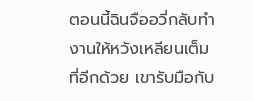ตอนนี้ฉินจืออวี่กลับทำงานให้หวังเหลียนเต็มที่อีกด้วย เขารับมือกับ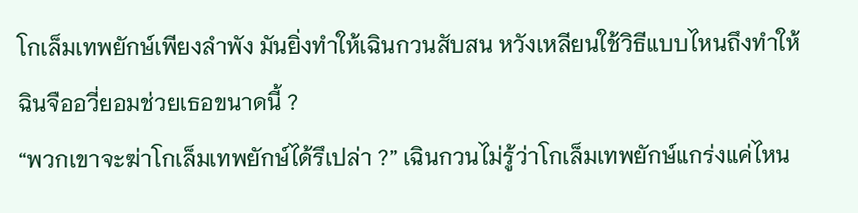โกเล็มเทพยักษ์เพียงลำพัง มันยิ่งทำให้เฉินกวนสับสน หวังเหลียนใช้วิธีแบบไหนถึงทำให้ฉินจืออวี่ยอมช่วยเธอขนาดนี้ ?
“พวกเขาจะฆ่าโกเล็มเทพยักษ์ได้รึเปล่า ?” เฉินกวนไม่รู้ว่าโกเล็มเทพยักษ์แกร่งแค่ไหน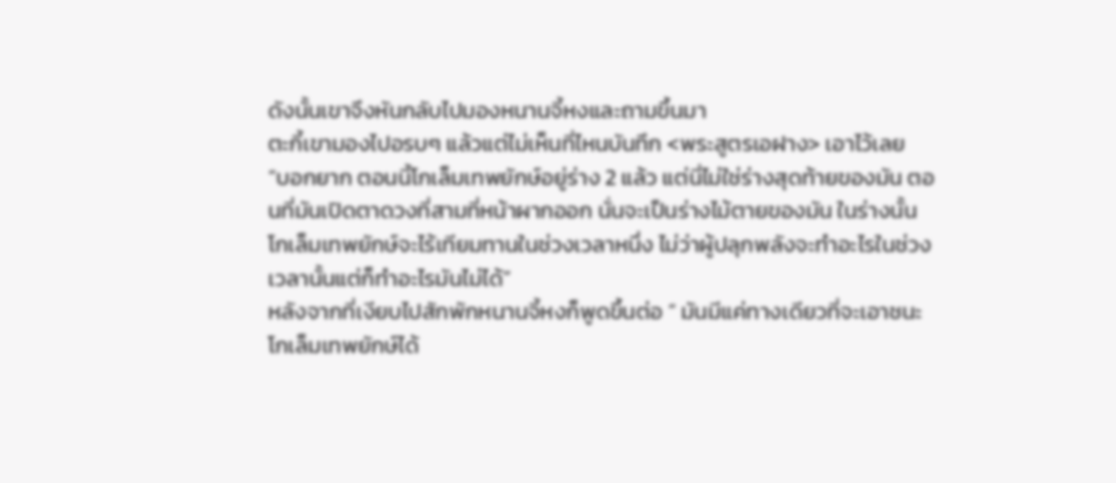ดังนั้นเขาจึงหันกลับไปมองหนานจี้หงและถามขึ้นมา
ตะกี้เขามองไปอรบๆ แล้วแต่ไม่เห็นที่ไหนบันทึก <พระสูตรเอฝาง> เอาไว้เลย
“บอกยาก ตอนนี้โกเล็มเทพยักษ์อยู่ร่าง 2 แล้ว แต่นี่ไม่ใช่ร่างสุดท้ายของมัน ตอนที่มันเปิดตาดวงที่สามที่หน้าผากออก นั่นจะเป็นร่างไม้ตายของมัน ในร่างนั้น โกเล็มเทพยักษ์จะไร้เทียมทานในช่วงเวลาหนึ่ง ไม่ว่าผู้ปลุกพลังจะทำอะไรในช่วงเวลานั้นแต่ก็ทำอะไรมันไม่ได้”
หลังจากที่เงียบไปสักพักหนานจี้หงก็พูดขึ้นต่อ “ มันมีแค่ทางเดียวที่จะเอาชนะโกเล็มเทพยักษ์ได้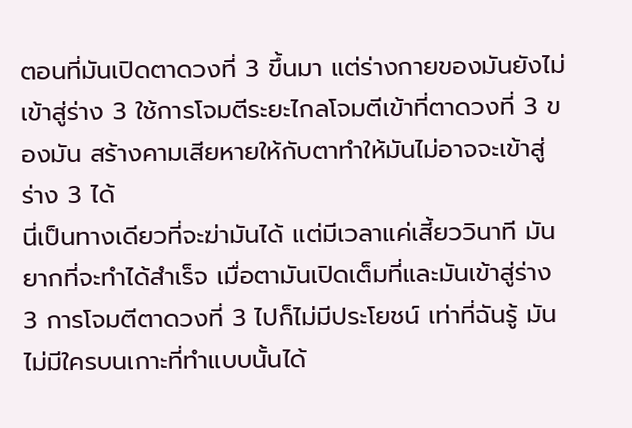ตอนที่มันเปิดตาดวงที่ 3 ขึ้นมา แต่ร่างกายของมันยังไม่เข้าสู่ร่าง 3 ใช้การโจมตีระยะไกลโจมตีเข้าที่ตาดวงที่ 3 ของมัน สร้างคามเสียหายให้กับตาทำให้มันไม่อาจจะเข้าสู่ร่าง 3 ได้
นี่เป็นทางเดียวที่จะฆ่ามันได้ แต่มีเวลาแค่เสี้ยววินาที มันยากที่จะทำได้สำเร็จ เมื่อตามันเปิดเต็มที่และมันเข้าสู่ร่าง 3 การโจมตีตาดวงที่ 3 ไปก็ไม่มีประโยชน์ เท่าที่ฉันรู้ มันไม่มีใครบนเกาะที่ทำแบบนั้นได้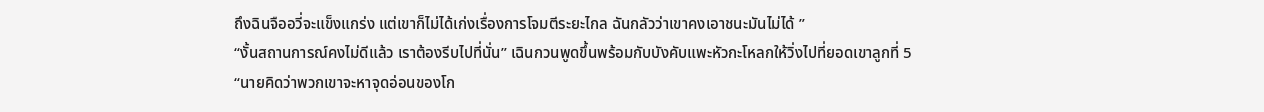ถึงฉินจืออวี่จะแข็งแกร่ง แต่เขาก็ไม่ได้เก่งเรื่องการโจมตีระยะไกล ฉันกลัวว่าเขาคงเอาชนะมันไม่ได้ ”
“งั้นสถานการณ์คงไม่ดีแล้ว เราต้องรีบไปที่นั่น” เฉินกวนพูดขึ้นพร้อมกับบังคับแพะหัวกะโหลกให้วิ่งไปที่ยอดเขาลูกที่ 5
“นายคิดว่าพวกเขาจะหาจุดอ่อนของโก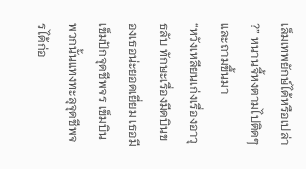เล็มเทพยักษ์ได้หรือเปล่า ?” หนานจี้หงตามไปติดๆ และถามขึ้นมา
“หวังเหลียนเก่งเรื่องอาวุธลับ ทักษะเรื่องมีดบินของเธอน่ะยอดเยี่ยม เธอมีเข็มปักจุดชีพจร เข็มบินพวกนั้นแทงทะลุจุดชีพจรได้ก่อ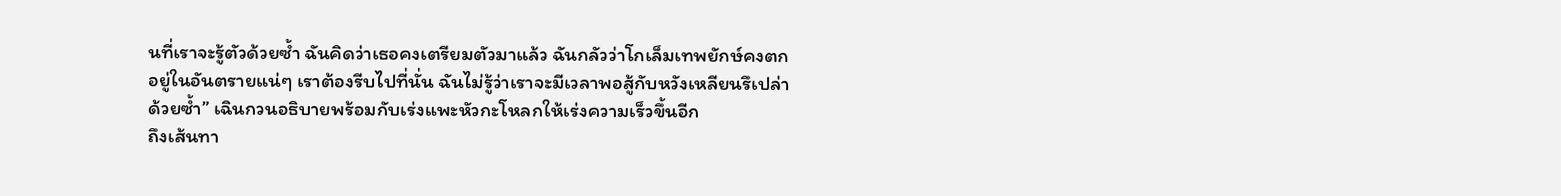นที่เราจะรู้ตัวด้วยซ้ำ ฉันคิดว่าเธอคงเตรียมตัวมาแล้ว ฉันกลัวว่าโกเล็มเทพยักษ์คงตกอยู่ในอันตรายแน่ๆ เราต้องรีบไปที่นั่น ฉันไม่รู้ว่าเราจะมีเวลาพอสู้กับหวังเหลียนรึเปล่าด้วยซ้ำ” เฉินกวนอธิบายพร้อมกับเร่งแพะหัวกะโหลกให้เร่งความเร็วขึ้นอีก
ถึงเส้นทา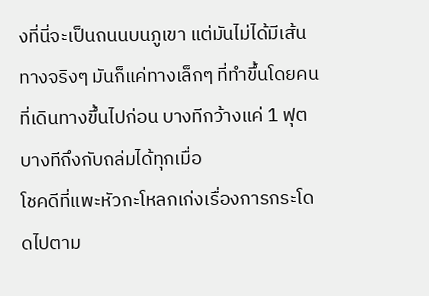งที่นี่จะเป็นถนนบนภูเขา แต่มันไม่ได้มีเส้นทางจริงๆ มันก็แค่ทางเล็กๆ ที่ทำขึ้นโดยคนที่เดินทางขึ้นไปก่อน บางทีกว้างแค่ 1 ฟุต บางทีถึงกับถล่มได้ทุกเมื่อ
โชคดีที่แพะหัวกะโหลกเก่งเรื่องการกระโดดไปตาม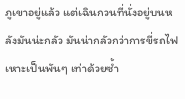ภูเขาอยู่แล้ว แต่เฉินกวนที่นั่งอยู่บนหลังมันน่ะกลัว มันน่ากลัวกว่าการขี่รถไฟเหาะเป็นพันๆ เท่าด้วยซ้ำ